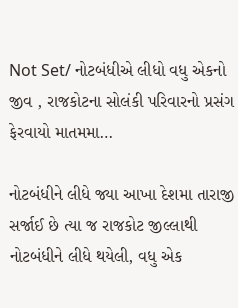Not Set/ નોટબંધીએ લીધો વધુ એકનો જીવ , રાજકોટના સોલંકી પરિવારનો પ્રસંગ ફેરવાયો માતમમા…

નોટબંધીને લીધે જ્યા આખા દેશમા તારાજી સર્જાઈ છે ત્યા જ રાજકોટ જીલ્લાથી નોટબંધીને લીધે થયેલી, વધુ એક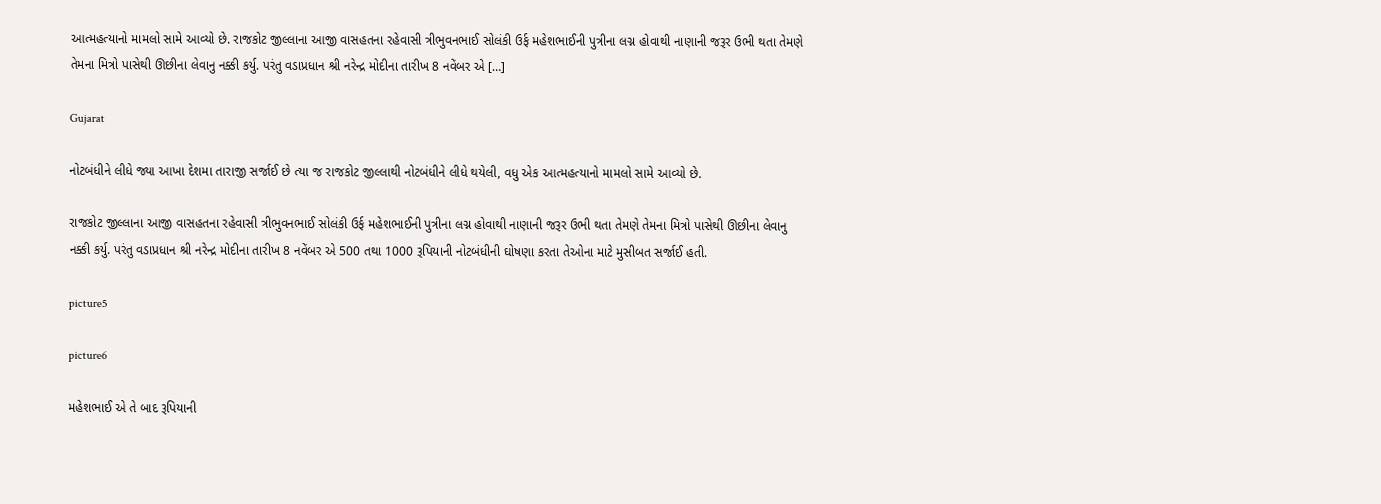આત્મહત્યાનો મામલો સામે આવ્યો છે. રાજકોટ જીલ્લાના આજી વાસહતના રહેવાસી ત્રીભુવનભાઈ સોલંકી ઉર્ફ મહેશભાઈની પુત્રીના લગ્ન હોવાથી નાણાની જરૂર ઉભી થતા તેમણે તેમના મિત્રો પાસેથી ઊછીના લેવાનુ નક્કી કર્યુ. પરંતુ વડાપ્રધાન શ્રી નરેન્દ્ર મોદીના તારીખ 8 નવેંબર એ […]

Gujarat

નોટબંધીને લીધે જ્યા આખા દેશમા તારાજી સર્જાઈ છે ત્યા જ રાજકોટ જીલ્લાથી નોટબંધીને લીધે થયેલી, વધુ એક આત્મહત્યાનો મામલો સામે આવ્યો છે.

રાજકોટ જીલ્લાના આજી વાસહતના રહેવાસી ત્રીભુવનભાઈ સોલંકી ઉર્ફ મહેશભાઈની પુત્રીના લગ્ન હોવાથી નાણાની જરૂર ઉભી થતા તેમણે તેમના મિત્રો પાસેથી ઊછીના લેવાનુ નક્કી કર્યુ. પરંતુ વડાપ્રધાન શ્રી નરેન્દ્ર મોદીના તારીખ 8 નવેંબર એ 500 તથા 1000 રૂપિયાની નોટબંધીની ઘોષણા કરતા તેઓના માટે મુસીબત સર્જાઈ હતી.

picture5

picture6

મહેશભાઈ એ તે બાદ રૂપિયાની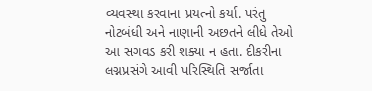વ્યવસ્થા કરવાના પ્રયત્નો કર્યા. પરંતુ નોટબંધી અને નાણાની અછતને લીધે તેઓ આ સગવડ કરી શક્યા ન હતા. દીકરીના લગ્નપ્રસંગે આવી પરિસ્થિતિ સર્જાતા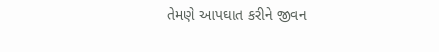તેમણે આપઘાત કરીને જીવન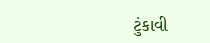ટુંકાવી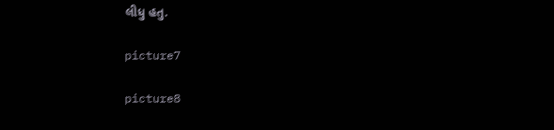લીધુ હતુ.

picture7

picture8